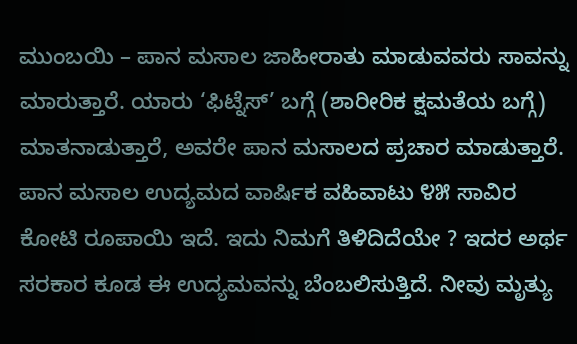ಮುಂಬಯಿ – ಪಾನ ಮಸಾಲ ಜಾಹೀರಾತು ಮಾಡುವವರು ಸಾವನ್ನು ಮಾರುತ್ತಾರೆ. ಯಾರು ‘ಫಿಟ್ನೆಸ್’ ಬಗ್ಗೆ (ಶಾರೀರಿಕ ಕ್ಷಮತೆಯ ಬಗ್ಗೆ) ಮಾತನಾಡುತ್ತಾರೆ, ಅವರೇ ಪಾನ ಮಸಾಲದ ಪ್ರಚಾರ ಮಾಡುತ್ತಾರೆ. ಪಾನ ಮಸಾಲ ಉದ್ಯಮದ ವಾರ್ಷಿಕ ವಹಿವಾಟು ೪೫ ಸಾವಿರ ಕೋಟಿ ರೂಪಾಯಿ ಇದೆ. ಇದು ನಿಮಗೆ ತಿಳಿದಿದೆಯೇ ? ಇದರ ಅರ್ಥ ಸರಕಾರ ಕೂಡ ಈ ಉದ್ಯಮವನ್ನು ಬೆಂಬಲಿಸುತ್ತಿದೆ. ನೀವು ಮೃತ್ಯು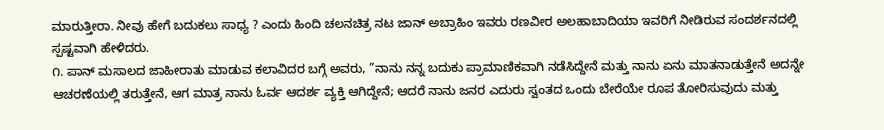ಮಾರುತ್ತೀರಾ. ನೀವು ಹೇಗೆ ಬದುಕಲು ಸಾಧ್ಯ ? ಎಂದು ಹಿಂದಿ ಚಲನಚಿತ್ರ ನಟ ಜಾನ್ ಅಬ್ರಾಹಿಂ ಇವರು ರಣವೀರ ಅಲಹಾಬಾದಿಯಾ ಇವರಿಗೆ ನೀಡಿರುವ ಸಂದರ್ಶನದಲ್ಲಿ ಸ್ಪಷ್ಟವಾಗಿ ಹೇಳಿದರು.
೧. ಪಾನ್ ಮಸಾಲದ ಜಾಹೀರಾತು ಮಾಡುವ ಕಲಾವಿದರ ಬಗ್ಗೆ ಅವರು, ”ನಾನು ನನ್ನ ಬದುಕು ಪ್ರಾಮಾಣಿಕವಾಗಿ ನಡೆಸಿದ್ದೇನೆ ಮತ್ತು ನಾನು ಏನು ಮಾತನಾಡುತ್ತೇನೆ ಅದನ್ನೇ ಆಚರಣೆಯಲ್ಲಿ ತರುತ್ತೇನೆ, ಆಗ ಮಾತ್ರ ನಾನು ಓರ್ವ ಆದರ್ಶ ವ್ಯಕ್ತಿ ಆಗಿದ್ದೇನೆ; ಆದರೆ ನಾನು ಜನರ ಎದುರು ಸ್ವಂತದ ಒಂದು ಬೇರೆಯೇ ರೂಪ ತೋರಿಸುವುದು ಮತ್ತು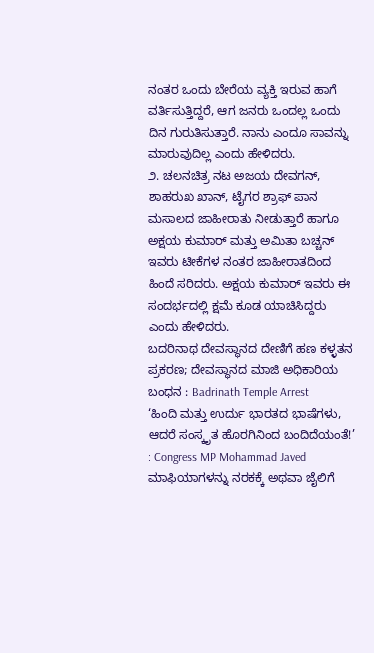ನಂತರ ಒಂದು ಬೇರೆಯ ವ್ಯಕ್ತಿ ಇರುವ ಹಾಗೆ ವರ್ತಿಸುತ್ತಿದ್ದರೆ, ಆಗ ಜನರು ಒಂದಲ್ಲ ಒಂದು ದಿನ ಗುರುತಿಸುತ್ತಾರೆ. ನಾನು ಎಂದೂ ಸಾವನ್ನು ಮಾರುವುದಿಲ್ಲ ಎಂದು ಹೇಳಿದರು.
೨. ಚಲನಚಿತ್ರ ನಟ ಅಜಯ ದೇವಗನ್, ಶಾಹರುಖ ಖಾನ್, ಟೈಗರ ಶ್ರಾಫ್ ಪಾನ ಮಸಾಲದ ಜಾಹೀರಾತು ನೀಡುತ್ತಾರೆ ಹಾಗೂ ಅಕ್ಷಯ ಕುಮಾರ್ ಮತ್ತು ಅಮಿತಾ ಬಚ್ಚನ್ ಇವರು ಟೀಕೆಗಳ ನಂತರ ಜಾಹೀರಾತದಿಂದ ಹಿಂದೆ ಸರಿದರು. ಅಕ್ಷಯ ಕುಮಾರ್ ಇವರು ಈ ಸಂದರ್ಭದಲ್ಲಿ ಕ್ಷಮೆ ಕೂಡ ಯಾಚಿಸಿದ್ದರು ಎಂದು ಹೇಳಿದರು.
ಬದರಿನಾಥ ದೇವಸ್ಥಾನದ ದೇಣಿಗೆ ಹಣ ಕಳ್ಳತನ ಪ್ರಕರಣ; ದೇವಸ್ಥಾನದ ಮಾಜಿ ಅಧಿಕಾರಿಯ ಬಂಧನ : Badrinath Temple Arrest
‘ಹಿಂದಿ ಮತ್ತು ಉರ್ದು ಭಾರತದ ಭಾಷೆಗಳು, ಆದರೆ ಸಂಸ್ಕೃತ ಹೊರಗಿನಿಂದ ಬಂದಿದೆಯಂತೆ!’ : Congress MP Mohammad Javed
ಮಾಫಿಯಾಗಳನ್ನು ನರಕಕ್ಕೆ ಅಥವಾ ಜೈಲಿಗೆ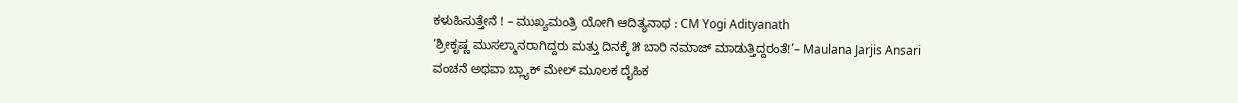ಕಳುಹಿಸುತ್ತೇನೆ ! – ಮುಖ್ಯಮಂತ್ರಿ ಯೋಗಿ ಆದಿತ್ಯನಾಥ : CM Yogi Adityanath
‘ಶ್ರೀಕೃಷ್ಣ ಮುಸಲ್ಮಾನರಾಗಿದ್ದರು ಮತ್ತು ದಿನಕ್ಕೆ ೫ ಬಾರಿ ನಮಾಜ್ ಮಾಡುತ್ತಿದ್ದರಂತೆ!’– Maulana Jarjis Ansari
ವಂಚನೆ ಅಥವಾ ಬ್ಲ್ಯಾಕ್ ಮೇಲ್ ಮೂಲಕ ದೈಹಿಕ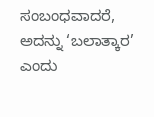ಸಂಬಂಧವಾದರೆ, ಅದನ್ನು ‘ಬಲಾತ್ಕಾರ’ ಎಂದು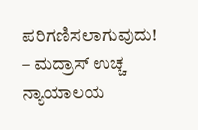ಪರಿಗಣಿಸಲಾಗುವುದು! – ಮದ್ರಾಸ್ ಉಚ್ಚ ನ್ಯಾಯಾಲಯ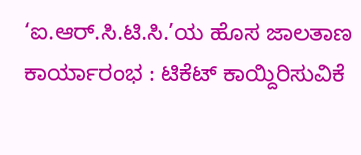‘ಐ.ಆರ್.ಸಿ.ಟಿ.ಸಿ.’ಯ ಹೊಸ ಜಾಲತಾಣ ಕಾರ್ಯಾರಂಭ : ಟಿಕೆಟ್ ಕಾಯ್ದಿರಿಸುವಿಕೆ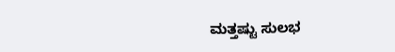ಮತ್ತಷ್ಟು ಸುಲಭ